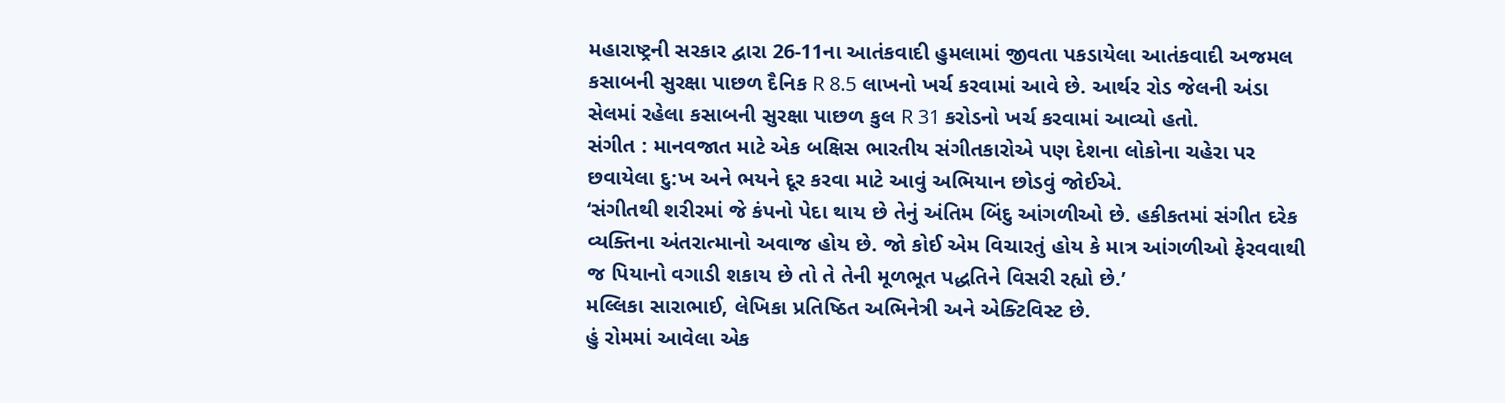મહારાષ્ટ્રની સરકાર દ્વારા 26-11ના આતંકવાદી હુમલામાં જીવતા પકડાયેલા આતંકવાદી અજમલ કસાબની સુરક્ષા પાછળ દૈનિક R 8.5 લાખનો ખર્ચ કરવામાં આવે છે. આર્થર રોડ જેલની અંડા સેલમાં રહેલા કસાબની સુરક્ષા પાછળ કુલ R 31 કરોડનો ખર્ચ કરવામાં આવ્યો હતો.
સંગીત : માનવજાત માટે એક બક્ષિસ ભારતીય સંગીતકારોએ પણ દેશના લોકોના ચહેરા પર છવાયેલા દુ:ખ અને ભયને દૂર કરવા માટે આવું અભિયાન છોડવું જોઈએ.
‘સંગીતથી શરીરમાં જે કંપનો પેદા થાય છે તેનું અંતિમ બિંદુ આંગળીઓ છે. હકીકતમાં સંગીત દરેક વ્યક્તિના અંતરાત્માનો અવાજ હોય છે. જો કોઈ એમ વિચારતું હોય કે માત્ર આંગળીઓ ફેરવવાથી જ પિયાનો વગાડી શકાય છે તો તે તેની મૂળભૂત પદ્ધતિને વિસરી રહ્યો છે.’
મલ્લિકા સારાભાઈ, લેખિકા પ્રતિષ્ઠિત અભિનેત્રી અને એક્ટિવિસ્ટ છે.
હું રોમમાં આવેલા એક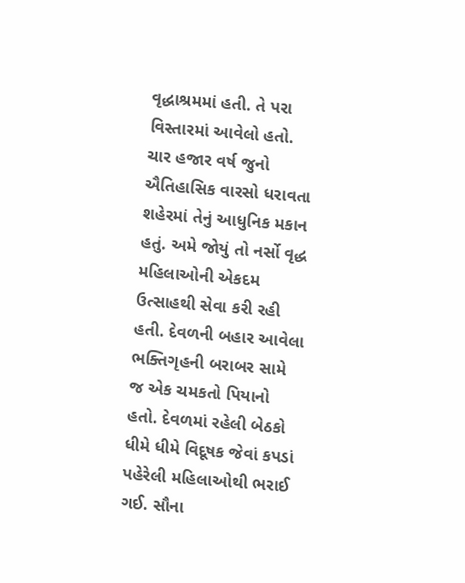વૃદ્ધાશ્રમમાં હતી. તે પરા વિસ્તારમાં આવેલો હતો. ચાર હજાર વર્ષ જુનો ઐતિહાસિક વારસો ધરાવતા શહેરમાં તેનું આધુનિક મકાન હતું. અમે જોયું તો નર્સો વૃદ્ધ મહિલાઓની એકદમ ઉત્સાહથી સેવા કરી રહી હતી. દેવળની બહાર આવેલા ભક્તિગૃહની બરાબર સામે જ એક ચમકતો પિયાનો હતો. દેવળમાં રહેલી બેઠકો ધીમે ધીમે વિદૂષક જેવાં કપડાં પહેરેલી મહિલાઓથી ભરાઈ ગઈ. સૌના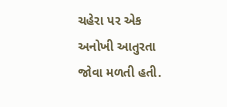ચહેરા પર એક અનોખી આતુરતા જોવા મળતી હતી.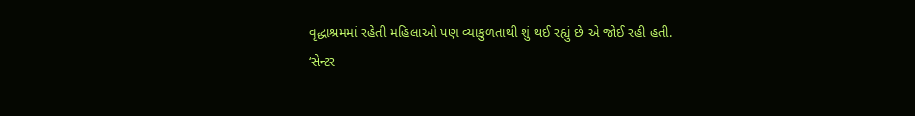વૃદ્ધાશ્રમમાં રહેતી મહિલાઓ પણ વ્યાકુળતાથી શું થઈ રહ્યું છે એ જોઈ રહી હતી.
‘સેન્ટર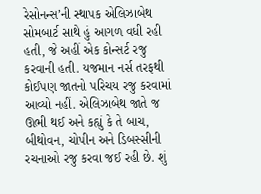રેસોનન્સ’ની સ્થાપક એલિઝાબેથ સોમબાર્ટ સાથે હું આગળ વધી રહી હતી, જે અહીં એક કોન્સર્ટ રજુ કરવાની હતી. યજમાન નર્સ તરફથી કોઈપણ જાતનો પરિચય રજુ કરવામાં આવ્યો નહીં. એલિઝાબેથ જાતે જ ઊભી થઈ અને કહ્યું કે તે બાચ, બીથોવન, ચોપીન અને ડિબસ્સીની રચનાઓ રજુ કરવા જઈ રહી છે. શું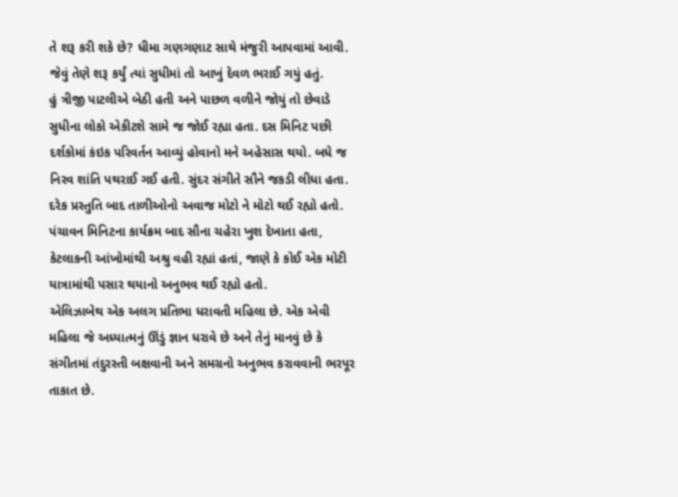તે શરૂ કરી શકે છે? ધીમા ગણગણાટ સાથે મંજુરી આપવામાં આવી. જેવું તેણે શરૂ કર્યું ત્યાં સુધીમાં તો આખું દેવળ ભરાઈ ગયું હતું.
હું ત્રીજી પાટલીએ બેઠી હતી અને પાછળ વળીને જોયું તો છેવાડે સુધીના લોકો એકીટશે સામે જ જોઈ રહ્યા હતા. દસ મિનિટ પછી દર્શકોમાં કંઇક પરિવર્તન આવ્યું હોવાનો મને અહેસાસ થયો. બધે જ નિરવ શાંતિ પથરાઈ ગઈ હતી. સુંદર સંગીતે સૌને જકડી લીધા હતા. દરેક પ્રસ્તુતિ બાદ તાળીઓનો અવાજ મોટો ને મોટો થઈ રહ્યો હતો. પંચાવન મિનિટના કાર્યક્રમ બાદ સૌના ચહેરા ખુશ દેખાતા હતા, કેટલાકની આંખોમાંથી અશ્રુ વહી રહ્યાં હતાં, જાણે કે કોઈ એક મોટી યાત્રામાંથી પસાર થયાનો અનુભવ થઈ રહ્યો હતો.
એલિઝાબેથ એક અલગ પ્રતિભા ધરાવતી મહિલા છે. એક એવી મહિલા જે અધ્યાત્મનું ઊંડું જ્ઞાન ધરાવે છે અને તેનું માનવું છે કે સંગીતમાં તંદુરસ્તી બક્ષવાની અને સમગ્રનો અનુભવ કરાવવાની ભરપૂર તાકાત છે.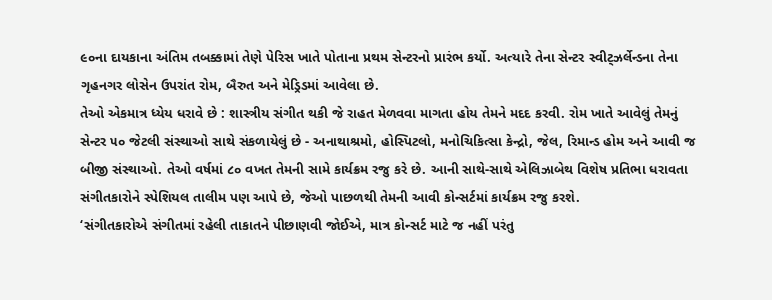૯૦ના દાયકાના અંતિમ તબક્કામાં તેણે પેરિસ ખાતે પોતાના પ્રથમ સેન્ટરનો પ્રારંભ કર્યો. અત્યારે તેના સેન્ટર સ્વીટ્ઝર્લેન્ડના તેના ગૃહનગર લોસેન ઉપરાંત રોમ, બૈરુત અને મેડ્રિડમાં આવેલા છે.
તેઓ એકમાત્ર ધ્યેય ધરાવે છે : શાસ્ત્રીય સંગીત થકી જે રાહત મેળવવા માગતા હોય તેમને મદદ કરવી. રોમ ખાતે આવેલું તેમનું સેન્ટર ૫૦ જેટલી સંસ્થાઓ સાથે સંકળાયેલું છે - અનાથાશ્રમો, હોસ્પિટલો, મનોચિકિત્સા કેન્દ્રો, જેલ, રિમાન્ડ હોમ અને આવી જ બીજી સંસ્થાઓ. તેઓ વર્ષમાં ૮૦ વખત તેમની સામે કાર્યક્રમ રજુ કરે છે. આની સાથે-સાથે એલિઝાબેથ વિશેષ પ્રતિભા ધરાવતા સંગીતકારોને સ્પેશિયલ તાલીમ પણ આપે છે, જેઓ પાછળથી તેમની આવી કોન્સર્ટમાં કાર્યક્રમ રજુ કરશે.
‘સંગીતકારોએ સંગીતમાં રહેલી તાકાતને પીછાણવી જોઈએ, માત્ર કોન્સર્ટ માટે જ નહીં પરંતુ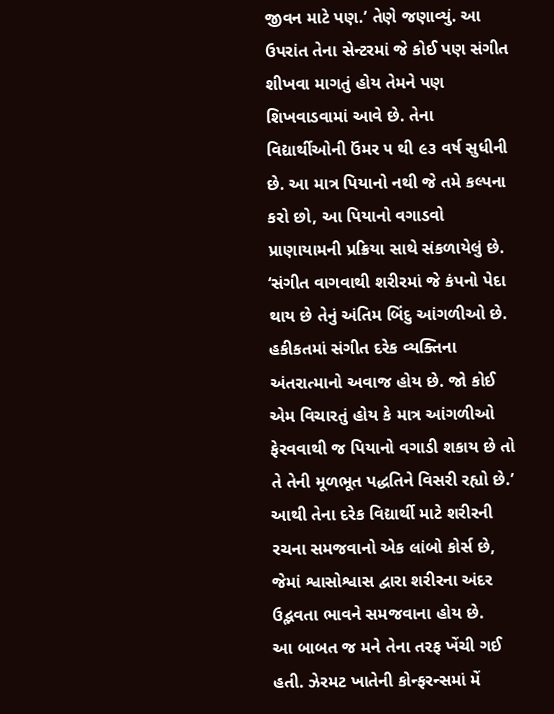જીવન માટે પણ.’ તેણે જણાવ્યું. આ ઉપરાંત તેના સેન્ટરમાં જે કોઈ પણ સંગીત શીખવા માગતું હોય તેમને પણ શિખવાડવામાં આવે છે. તેના વિદ્યાર્થીઓની ઉંમર ૫ થી ૯૩ વર્ષ સુધીની છે. આ માત્ર પિયાનો નથી જે તમે કલ્પના કરો છો, આ પિયાનો વગાડવો પ્રાણાયામની પ્રક્રિયા સાથે સંકળાયેલું છે.
‘સંગીત વાગવાથી શરીરમાં જે કંપનો પેદા થાય છે તેનું અંતિમ બિંદુ આંગળીઓ છે. હકીકતમાં સંગીત દરેક વ્યક્તિના અંતરાત્માનો અવાજ હોય છે. જો કોઈ એમ વિચારતું હોય કે માત્ર આંગળીઓ ફેરવવાથી જ પિયાનો વગાડી શકાય છે તો તે તેની મૂળભૂત પદ્ધતિને વિસરી રહ્યો છે.’ આથી તેના દરેક વિદ્યાર્થી માટે શરીરની રચના સમજવાનો એક લાંબો કોર્સ છે, જેમાં શ્વાસોશ્વાસ દ્વારા શરીરના અંદર ઉદ્ભવતા ભાવને સમજવાના હોય છે.
આ બાબત જ મને તેના તરફ ખેંચી ગઈ હતી. ઝેરમટ ખાતેની કોન્ફરન્સમાં મેં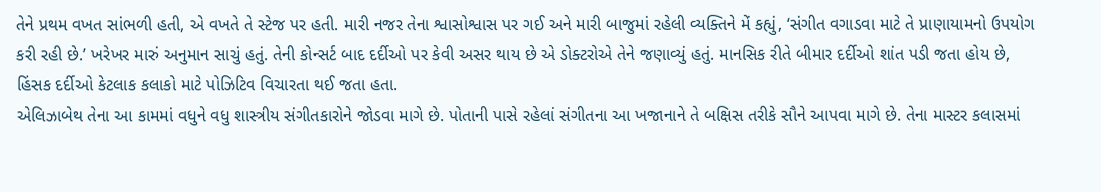તેને પ્રથમ વખત સાંભળી હતી, એ વખતે તે સ્ટેજ પર હતી. મારી નજર તેના શ્વાસોશ્વાસ પર ગઈ અને મારી બાજુમાં રહેલી વ્યક્તિને મેં કહ્યું, ‘સંગીત વગાડવા માટે તે પ્રાણાયામનો ઉપયોગ કરી રહી છે.’ ખરેખર મારું અનુમાન સાચું હતું. તેની કોન્સર્ટ બાદ દર્દીઓ પર કેવી અસર થાય છે એ ડોક્ટરોએ તેને જણાવ્યું હતું. માનસિક રીતે બીમાર દર્દીઓ શાંત પડી જતા હોય છે, હિંસક દર્દીઓ કેટલાક કલાકો માટે પોઝિટિવ વિચારતા થઈ જતા હતા.
એલિઝાબેથ તેના આ કામમાં વધુને વધુ શાસ્ત્રીય સંગીતકારોને જોડવા માગે છે. પોતાની પાસે રહેલાં સંગીતના આ ખજાનાને તે બક્ષિસ તરીકે સૌને આપવા માગે છે. તેના માસ્ટર કલાસમાં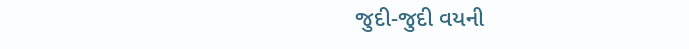જુદી-જુદી વયની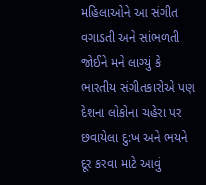મહિલાઓને આ સંગીત વગાડતી અને સાંભળતી જોઈને મને લાગ્યું કે ભારતીય સંગીતકારોએ પણ દેશના લોકોના ચહેરા પર છવાયેલા દુ:ખ અને ભયને દૂર કરવા માટે આવું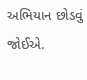અભિયાન છોડવું જોઈએ.